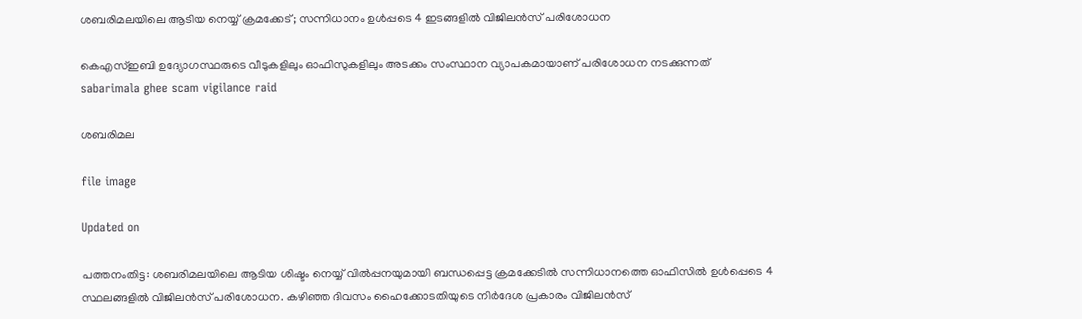ശബരിമലയിലെ ആടിയ നെയ്യ് ക്രമക്കേട്; സന്നിധാനം ഉൾപ്പടെ 4 ഇടങ്ങളിൽ വിജിലൻസ് പരിശോധന

കെഎസ്ഇബി ഉദ‍്യോഗസ്ഥരുടെ വീടുകളിലും ഓഫിസുകളിലും അടക്കം സംസ്ഥാന വ‍്യാപകമായാണ് പരിശോധന നടക്കുന്നത്
sabarimala ghee scam vigilance raid

ശബരിമല

file image

Updated on

പത്തനംതിട്ട: ശബരിമലയിലെ ആടിയ ശിഷ്ടം നെയ്യ് വിൽപ്പനയുമായി ബന്ധപ്പെട്ട ക്രമക്കേടിൽ സന്നിധാനത്തെ ഓഫിസിൽ ഉൾപ്പെടെ 4 സ്ഥലങ്ങളിൽ വിജിലൻസ് പരിശോധന. കഴിഞ്ഞ ദിവസം ഹൈക്കോടതിയുടെ നിർദേശ പ്രകാരം വിജിലൻസ്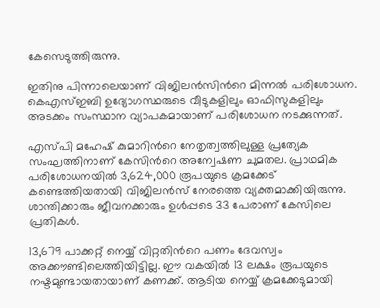കേസെടുത്തിരുന്നു.

ഇതിനു പിന്നാലെയാണ് വിജിലൻസിന്‍റെ മിന്നൽ പരിശോധന. കെഎസ്ഇബി ഉദ‍്യോഗസ്ഥരുടെ വീടുകളിലും ഓഫിസുകളിലും അടക്കം സംസ്ഥാന വ‍്യാപകമായാണ് പരിശോധന നടക്കുന്നത്.

എസ്പി മഹേഷ് കുമാറിന്‍റെ നേതൃത്വത്തിലുള്ള പ്രത‍്യേക സംഘത്തിനാണ് കേസിന്‍റെ അന്വേഷണ ചുമതല. പ്രാഥമിക പരിശോധനയിൽ 3,624,000 രൂപയുടെ ക്രമക്കേട് കണ്ടെത്തിയതായി വിജിലൻസ് നേരത്തെ വ‍്യക്തമാക്കിയിരുന്നു. ശാന്തിക്കാരും ജീവനക്കാരും ഉൾപ്പടെ 33 പേരാണ് കേസിലെ പ്രതികൾ.

13,679 പാക്കറ്റ് നെയ്യ് വിറ്റതിന്‍റെ പണം ദേവസ്വം അക്കൗണ്ടിലെത്തിയിട്ടില്ല. ഈ വകയിൽ 13 ലക്ഷം രൂപയുടെ നഷ്ടമുണ്ടായതായാണ് കണക്ക്. ആടിയ നെയ്യ് ക്രമക്കേടുമായി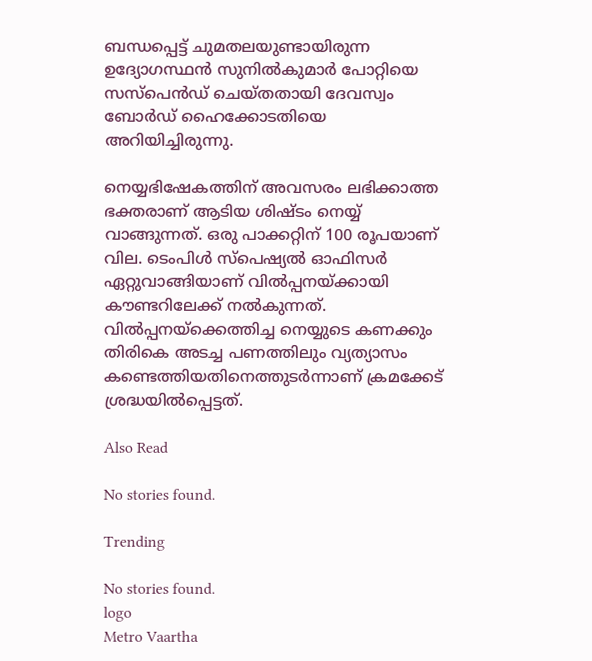ബന്ധപ്പെട്ട് ചുമതലയുണ്ടായിരുന്ന ഉദ്യോഗസ്ഥൻ സുനിൽകുമാർ പോറ്റിയെ സസ്പെൻഡ് ചെയ്തതായി ദേവസ്വം ബോർഡ് ഹൈക്കോടതിയെ അറിയിച്ചിരുന്നു.

നെയ്യഭിഷേകത്തിന് അവസരം ലഭിക്കാത്ത ഭക്തരാണ് ആടിയ ശിഷ്ടം നെയ്യ് വാങ്ങുന്നത്. ഒരു പാക്കറ്റിന് 100 രൂപയാണ് വില. ടെംപിൾ സ്പെഷ‍്യൽ ഓഫിസർ ഏറ്റുവാങ്ങിയാണ് വിൽപ്പനയ്ക്കായി കൗണ്ടറിലേക്ക് നൽകുന്നത്. വിൽപ്പനയ്ക്കെത്തിച്ച നെയ്യുടെ കണക്കും തിരികെ അടച്ച പണത്തിലും വ്യത്യാസം കണ്ടെത്തിയതിനെത്തുടര്‍ന്നാണ് ക്രമക്കേട് ശ്രദ്ധയിൽപ്പെട്ടത്.

Also Read

No stories found.

Trending

No stories found.
logo
Metro Vaartha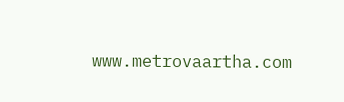www.metrovaartha.com